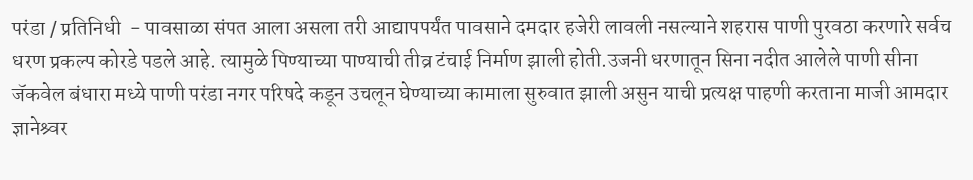परंडा / प्रतिनिधी  - पावसाळा संपत आला असला तरी आद्यापपर्यंत पावसाने दमदार हजेरी लावली नसल्याने शहरास पाणी पुरवठा करणारे सर्वच धरण प्रकल्प कोरडे पडले आहे. त्यामुळे पिण्याच्या पाण्याची तीव्र टंचाई निर्माण झाली होती.उजनी धरणातून सिना नदीत आलेले पाणी सीना जॅकवेल बंधारा मध्ये पाणी परंडा नगर परिषदे कडून उचलून घेण्याच्या कामाला सुरुवात झाली असुन याची प्रत्यक्ष पाहणी करताना माजी आमदार ज्ञानेश्र्वर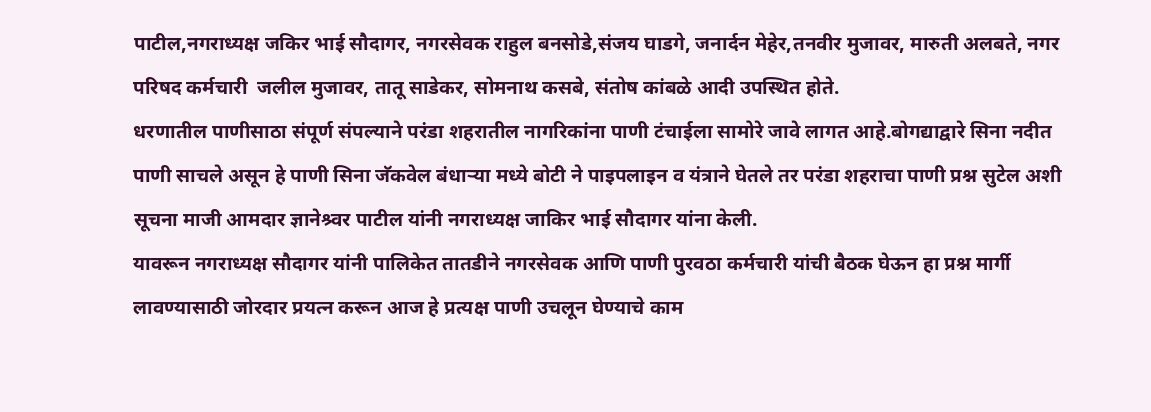पाटील,नगराध्यक्ष जकिर भाई सौदागर, नगरसेवक राहुल बनसोडे,संजय घाडगे, जनार्दन मेहेर,तनवीर मुजावर, मारुती अलबते, नगर परिषद कर्मचारी  जलील मुजावर, तातू साडेकर, सोमनाथ कसबे, संतोष कांबळे आदी उपस्थित होते.
धरणातील पाणीसाठा संपूर्ण संपल्याने परंडा शहरातील नागरिकांना पाणी टंचाईला सामोरे जावे लागत आहे.बोगद्याद्वारे सिना नदीत पाणी साचले असून हे पाणी सिना जॅकवेल बंधाऱ्या मध्ये बोटी ने पाइपलाइन व यंत्राने घेतले तर परंडा शहराचा पाणी प्रश्न सुटेल अशी सूचना माजी आमदार ज्ञानेश्र्वर पाटील यांनी नगराध्यक्ष जाकिर भाई सौदागर यांना केली.
यावरून नगराध्यक्ष सौदागर यांनी पालिकेत तातडीने नगरसेवक आणि पाणी पुरवठा कर्मचारी यांची बैठक घेऊन हा प्रश्न मार्गी लावण्यासाठी जोरदार प्रयत्न करून आज हे प्रत्यक्ष पाणी उचलून घेण्याचे काम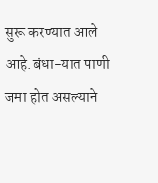सुरू करण्यात आले आहे.बंधा-यात पाणी जमा होत असल्याने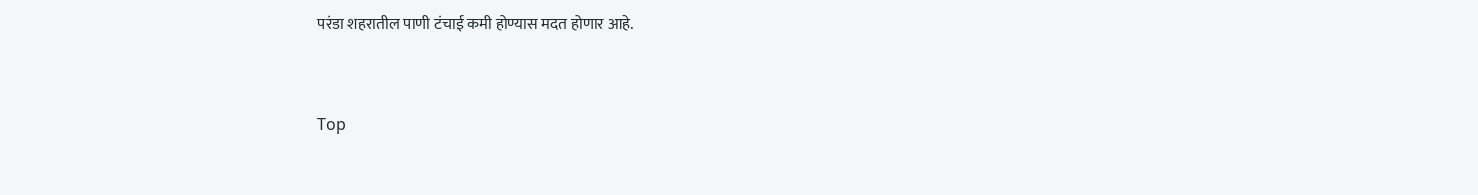परंडा शहरातील पाणी टंचाई कमी होण्यास मदत होणार आहे.


Top